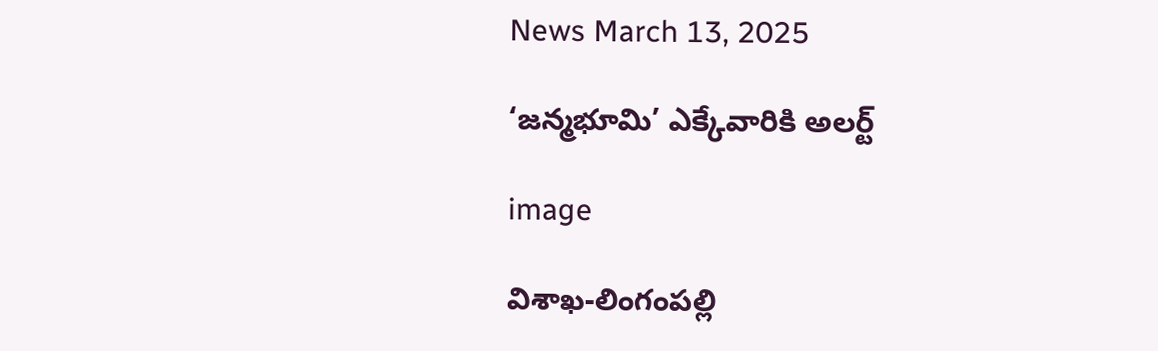News March 13, 2025

‘జన్మభూమి’ ఎక్కేవారికి అలర్ట్

image

విశాఖ-లింగంపల్లి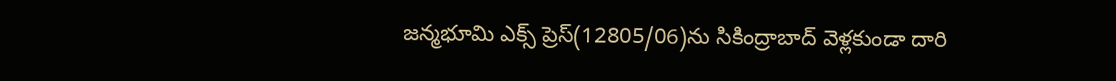జన్మభూమి ఎక్స్ ప్రెస్(12805/06)ను సికింద్రాబాద్ వెళ్లకుండా దారి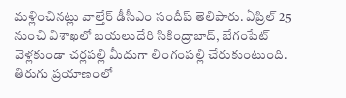మళ్లించినట్లు వాల్తేర్ డీసీఎం సందీప్ తెలిపారు. ఏప్రిల్ 25 నుంచి విశాఖలో బయలుదేరి సికింద్రాబాద్, బేగంపేట్ వెళ్లకుండా చర్లపల్లి మీదుగా లింగంపల్లి చేరుకుంటుంది. తిరుగు ప్రయాణంలో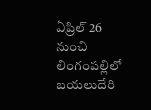ఏప్రిల్ 26 నుంచి లింగంపల్లిలో బయలుదేరి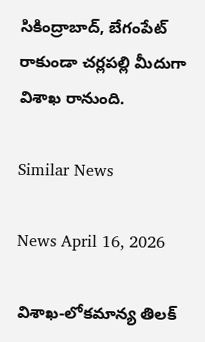సికింద్రాబాద్, బేగం‌పేట్ రాకుండా చర్లపల్లి మీదుగా విశాఖ రానుంది.

Similar News

News April 16, 2026

విశాఖ-లోకమాన్య తిలక్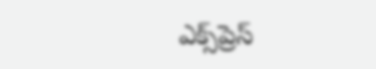ఎక్స్‌ప్రెస్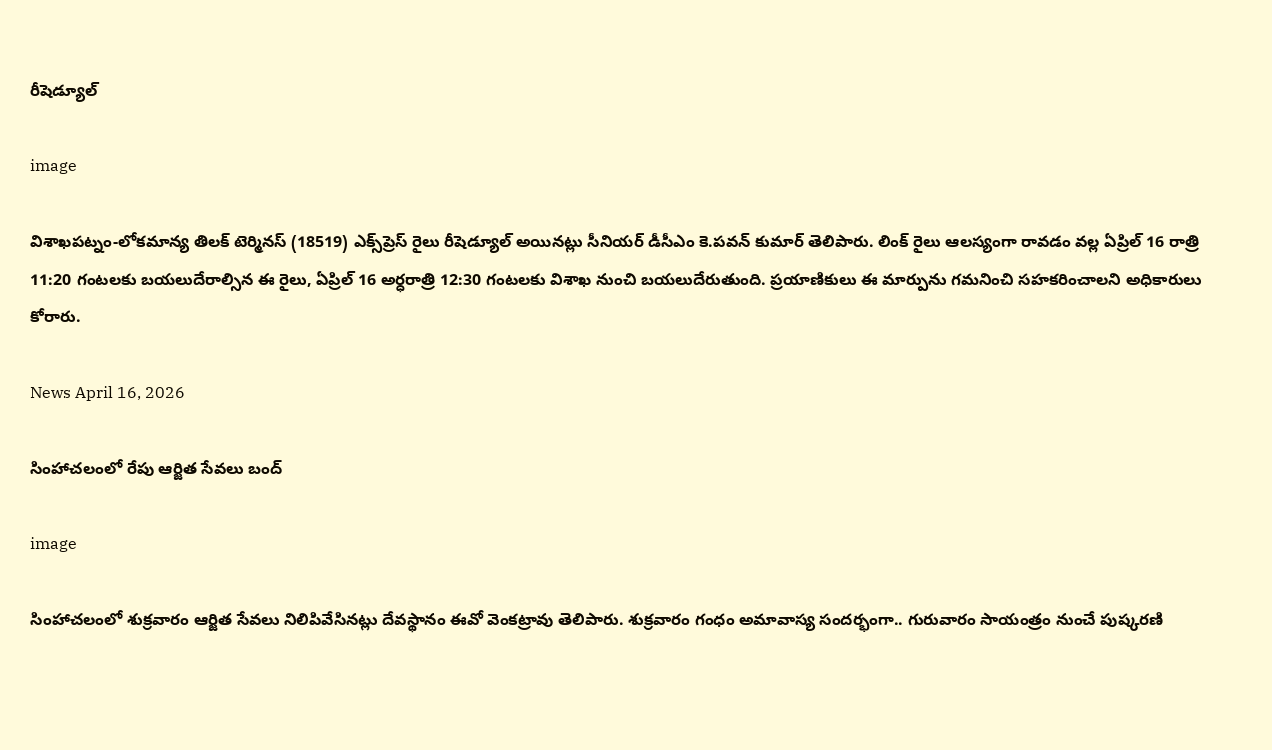రీషెడ్యూల్

image

విశాఖపట్నం-లోకమాన్య తిలక్ టెర్మినస్ (18519) ఎక్స్‌ప్రెస్ రైలు రీషెడ్యూల్ అయినట్లు సీనియర్ డీసీఎం కె.పవన్ కుమార్ తెలిపారు. లింక్ రైలు ఆలస్యంగా రావడం వల్ల ఏప్రిల్ 16 రాత్రి 11:20 గంటలకు బయలుదేరాల్సిన ఈ రైలు, ఏప్రిల్ 16 అర్ధరాత్రి 12:30 గంటలకు విశాఖ నుంచి బయలుదేరుతుంది. ప్రయాణికులు ఈ మార్పును గమనించి సహకరించాలని అధికారులు కోరారు.

News April 16, 2026

సింహాచలంలో రేపు ఆర్జిత సేవలు బంద్

image

సింహాచలంలో శుక్రవారం ఆర్జిత సేవలు నిలిపివేసినట్లు దేవస్థానం ఈవో వెంకట్రావు తెలిపారు. శుక్రవారం గంధం అమావాస్య సందర్భంగా.. గురువారం సాయంత్రం నుంచే పుష్కరణి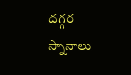దగ్గర స్నానాలు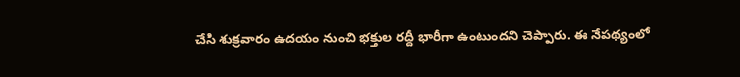చేసి శుక్రవారం ఉదయం నుంచి భక్తుల రద్దీ భారీగా ఉంటుందని చెప్పారు. ఈ నేపథ్యంలో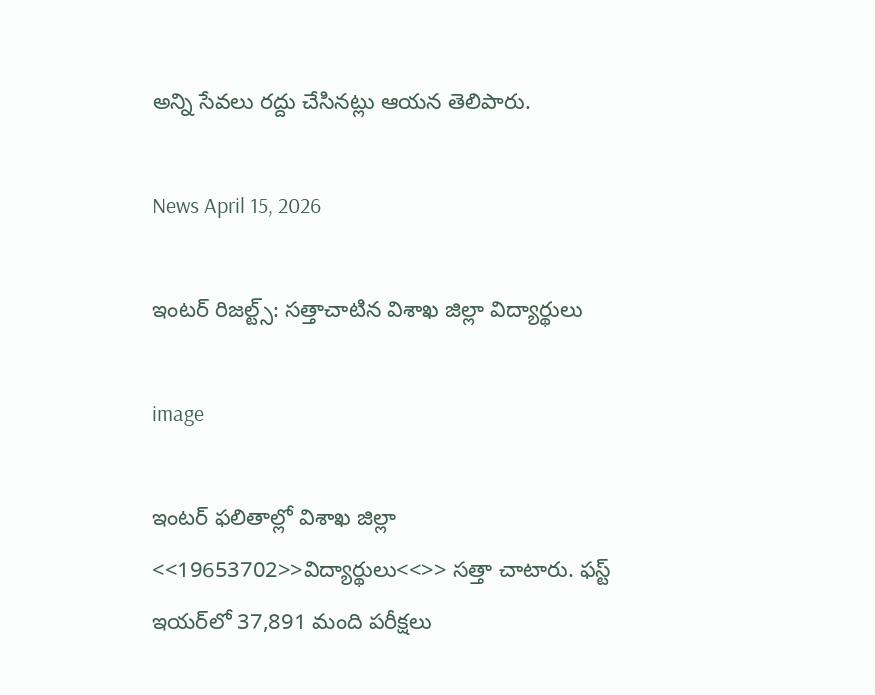అన్ని సేవలు రద్దు చేసినట్లు ఆయన తెలిపారు.

News April 15, 2026

ఇంటర్ రిజల్ట్స్: సత్తాచాటిన విశాఖ జిల్లా విద్యార్థులు

image

ఇంటర్ ఫలితాల్లో విశాఖ జిల్లా <<19653702>>విద్యార్థులు<<>> సత్తా చాటారు. ఫస్ట్ ఇయర్‌లో 37,891 మంది పరీక్షలు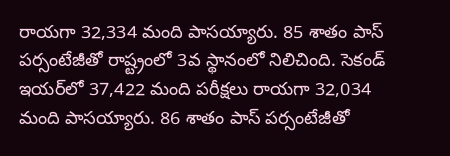రాయగా 32,334 మంది పాసయ్యారు. 85 శాతం పాస్ పర్సంటేజీతో రాష్ట్రంలో 3వ స్థానంలో నిలిచింది. సెకండ్ ఇయర్‌లో 37,422 మంది పరీక్షలు రాయగా 32,034 మంది పాసయ్యారు. 86 శాతం పాస్ పర్సంటేజీతో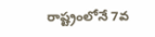రాష్ట్రంలోనే 7వ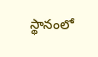స్థానంలో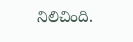నిలిచింది.